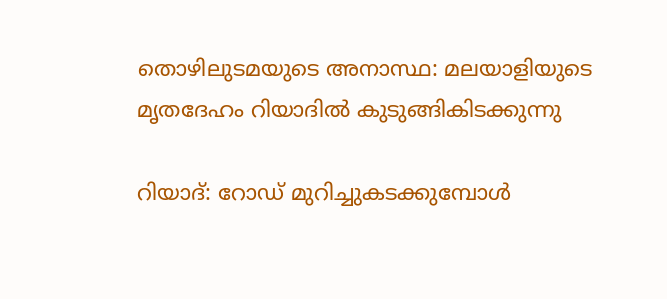തൊഴിലുടമയുടെ അനാസ്ഥ: മലയാളിയുടെ മൃതദേഹം റിയാദില്‍ കുടുങ്ങികിടക്കുന്നു

റിയാദ്: റോഡ് മുറിച്ചുകടക്കുമ്പോള്‍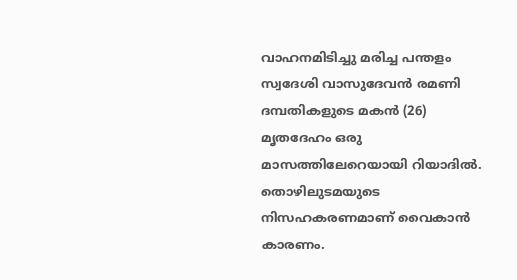വാഹനമിടിച്ചു മരിച്ച പന്തളം സ്വദേശി വാസുദേവന്‍ രമണി ദമ്പതികളുടെ മകന്‍ (26) മൃതദേഹം ഒരു മാസത്തിലേറെയായി റിയാദില്‍. തൊഴിലുടമയുടെ നിസഹകരണമാണ് വൈകാന്‍ കാരണം.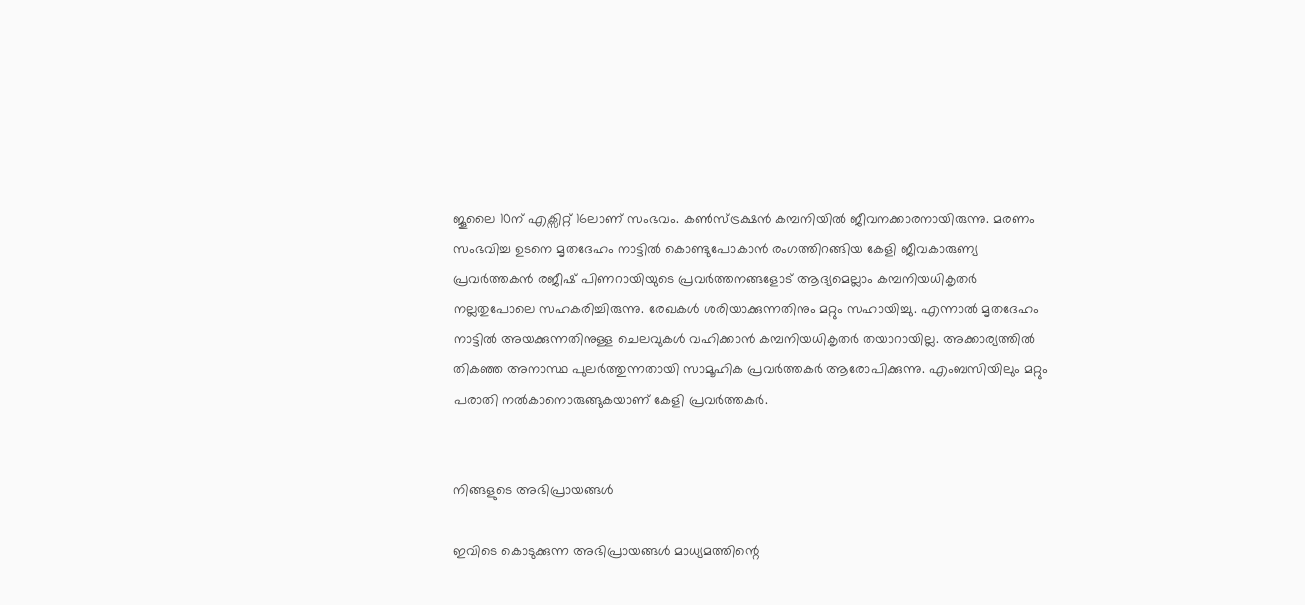ജൂലൈ 10ന് എക്സിറ്റ് 16ലാണ് സംഭവം. കണ്‍സ്ട്രക്ഷന്‍ കമ്പനിയില്‍ ജീവനക്കാരനായിരുന്നു. മരണം സംഭവിച്ച ഉടനെ മൃതദേഹം നാട്ടില്‍ കൊണ്ടുപോകാന്‍ രംഗത്തിറങ്ങിയ കേളി ജീവകാരുണ്യ പ്രവര്‍ത്തകന്‍ രജീഷ് പിണറായിയുടെ പ്രവര്‍ത്തനങ്ങളോട് ആദ്യമെല്ലാം കമ്പനിയധികൃതര്‍ നല്ലതുപോലെ സഹകരിച്ചിരുന്നു. രേഖകള്‍ ശരിയാക്കുന്നതിനും മറ്റും സഹായിച്ചു. എന്നാല്‍ മൃതദേഹം നാട്ടില്‍ അയക്കുന്നതിനുള്ള ചെലവുകള്‍ വഹിക്കാന്‍ കമ്പനിയധികൃതര്‍ തയാറായില്ല. അക്കാര്യത്തില്‍ തികഞ്ഞ അനാസ്ഥ പുലര്‍ത്തുന്നതായി സാമൂഹിക പ്രവര്‍ത്തകര്‍ ആരോപിക്കുന്നു. എംബസിയിലും മറ്റും പരാതി നല്‍കാനൊരുങ്ങുകയാണ് കേളി പ്രവര്‍ത്തകര്‍.


നിങ്ങളുടെ അഭിപ്രായങ്ങള്‍

ഇവിടെ കൊടുക്കുന്ന അഭിപ്രായങ്ങള്‍ മാധ്യമത്തിന്റെ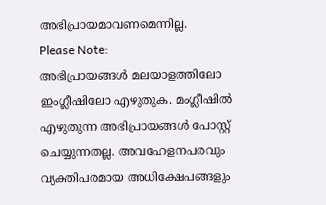അഭിപ്രായമാവണമെന്നില്ല.
Please Note:
അഭിപ്രായങ്ങള്‍ മലയാളത്തിലോ ഇംഗ്ലീഷിലോ എഴുതുക. മംഗ്ലീഷില്‍ എഴുതുന്ന അഭിപ്രായങ്ങള്‍ പോസ്റ്റ് ചെയ്യുന്നതല്ല. അവഹേളനപരവും വ്യക്തിപരമായ അധിക്ഷേപങ്ങളും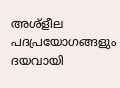അശ്ളീല പദപ്രയോഗങ്ങളും ദയവായി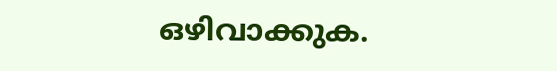ഒഴിവാക്കുക.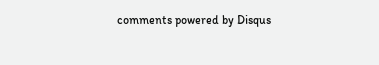comments powered by Disqus